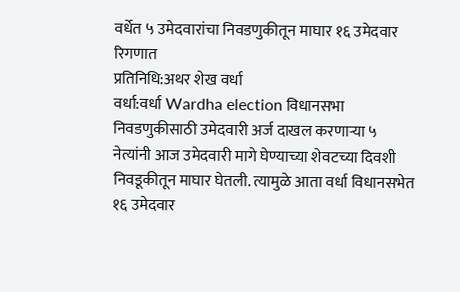वर्धेत ५ उमेदवारांचा निवडणुकीतून माघार १६ उमेदवार रिगणात
प्रतिनिधि:अथर शेख वर्धा
वर्धा:वर्धा Wardha election विधानसभा निवडणुकीसाठी उमेदवारी अर्ज दाखल करणाऱ्या ५ नेत्यांनी आज उमेदवारी मागे घेण्याच्या शेवटच्या दिवशी निवडूकीतून माघार घेतली. त्यामुळे आता वर्धा विधानसभेत १६ उमेदवार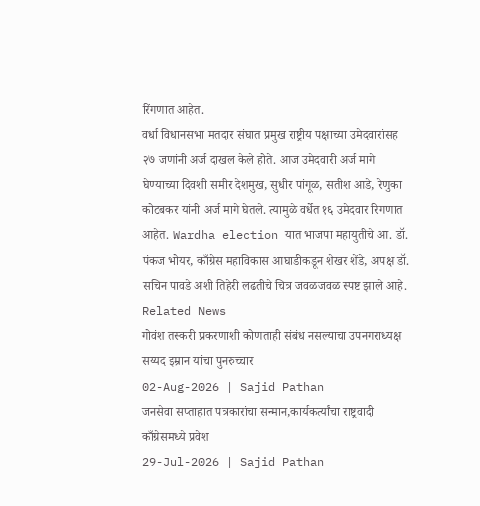रिंगणात आहेत.
वर्धा विधानसभा मतदार संघात प्रमुख राष्ट्रीय पक्षाच्या उमेदवारांसह २७ जणांनी अर्ज दाखल केले होते. आज उमेदवारी अर्ज मागे घेण्याच्या दिवशी समीर देशमुख, सुधीर पांगूळ, सतीश आडे, रेणुका कोटबकर यांनी अर्ज मागे घेतले. त्यामुळे वर्धेत १६ उमेदवार रिगणात आहेत. Wardha election यात भाजपा महायुतीचे आ. डॉ. पंकज भोयर, काँग्रेस महाविकास आघाडीकडून शेखर शेंडे, अपक्ष डॉ. सचिन पावडे अशी तिहेरी लढतीचे चित्र जवळजवळ स्पष्ट झाले आहे.
Related News
गोवंश तस्करी प्रकरणाशी कोणताही संबंध नसल्याचा उपनगराध्यक्ष सय्यद इम्रान यांचा पुनरुच्चार
02-Aug-2026 | Sajid Pathan
जनसेवा सप्ताहात पत्रकारांचा सन्मान,कार्यकर्त्यांचा राष्ट्रवादी काँग्रेसमध्ये प्रवेश
29-Jul-2026 | Sajid Pathan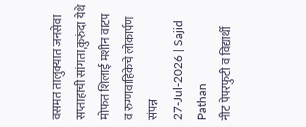वसमत तालुक्यात जनसेवा सप्ताहाची सांगता,कुरुंदा येथे मोफत शिलाई मशीन वाटप व रुग्णवाहिकेचे लोकार्पण संपन्न
27-Jul-2026 | Sajid Pathan
नीट पेपरफुटी व विद्यार्थी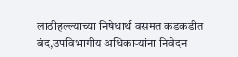लाठीहल्ल्याच्या निषेधार्थ वसमत कडकडीत बंद,उपविभागीय अधिकाऱ्यांना निवेदन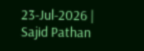23-Jul-2026 | Sajid Pathan